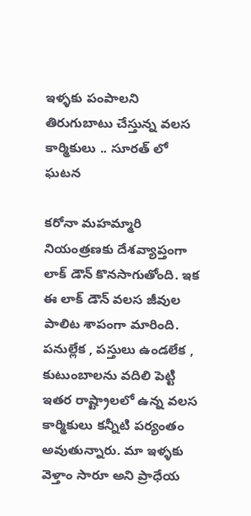ఇళ్ళకు పంపాలని తిరుగుబాటు చేస్తున్న వలస కార్మికులు .. సూరత్ లో ఘటన

కరోనా మహమ్మారి నియంత్రణకు దేశవ్యాప్తంగా లాక్ డౌన్ కొనసాగుతోంది. ఇక ఈ లాక్ డౌన్ వలస జీవుల పాలిట శాపంగా మారింది. పనుల్లేక , పస్తులు ఉండలేక , కుటుంబాలను వదిలి పెట్టి ఇతర రాష్ట్రాలలో ఉన్న వలస కార్మికులు కన్నీటి పర్యంతం అవుతున్నారు. మా ఇళ్ళకు వెళ్తాం సారూ అని ప్రాధేయ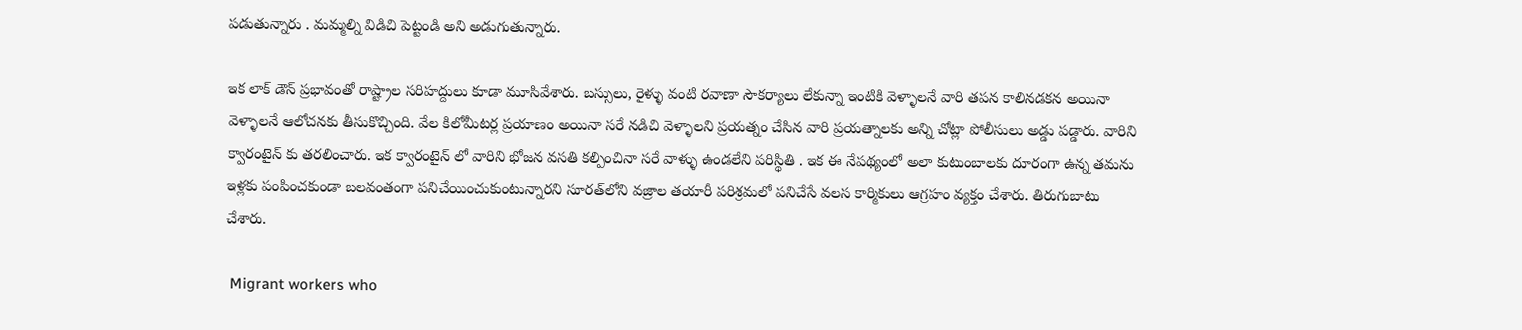పడుతున్నారు . మమ్మల్ని విడిచి పెట్టండి అని అడుగుతున్నారు.

ఇక లాక్ డౌన్ ప్రభావంతో రాష్ట్రాల సరిహద్దులు కూడా మూసివేశారు. బస్సులు, రైళ్ళు వంటి రవాణా సౌకర్యాలు లేకున్నా ఇంటికి వెళ్ళాలనే వారి తపన కాలినడకన అయినా వెళ్ళాలనే ఆలోచనకు తీసుకొచ్చింది. వేల కిలోమీటర్ల ప్రయాణం అయినా సరే నడిచి వెళ్ళాలని ప్రయత్నం చేసిన వారి ప్రయత్నాలకు అన్ని చోట్లా పోలీసులు అడ్డు పడ్డారు. వారిని క్వారంటైన్ కు తరలించారు. ఇక క్వారంటైన్ లో వారిని భోజన వసతి కల్పించినా సరే వాళ్ళు ఉండలేని పరిస్థితి . ఇక ఈ నేపథ్యంలో అలా కుటుంబాలకు దూరంగా ఉన్న తమను ఇళ్లకు పంపించకుండా బలవంతంగా పనిచేయించుకుంటున్నారని సూరత్‌లోని వజ్రాల తయారీ పరిశ్రమలో పనిచేసే వలస కార్మికులు ఆగ్రహం వ్యక్తం చేశారు. తిరుగుబాటు చేశారు.

 Migrant workers who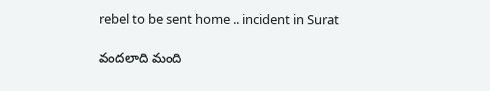rebel to be sent home .. incident in Surat

వందలాది మంది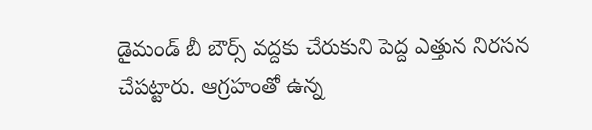డైమండ్‌ బీ బౌర్స్‌ వద్దకు చేరుకుని పెద్ద ఎత్తున నిరసన చేపట్టారు. ఆగ్రహంతో ఉన్న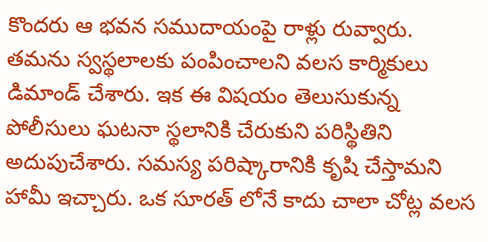కొందరు ఆ భవన సముదాయంపై రాళ్లు రువ్వారు. తమను స్వస్థలాలకు పంపించాలని వలస కార్మికులు డిమాండ్‌ చేశారు. ఇక ఈ విషయం తెలుసుకున్న పోలీసులు ఘటనా స్థలానికి చేరుకుని పరిస్థితిని అదుపుచేశారు. సమస్య పరిష్కారానికి కృషి చేస్తామని హామీ ఇచ్చారు. ఒక సూరత్ లోనే కాదు చాలా చోట్ల వలస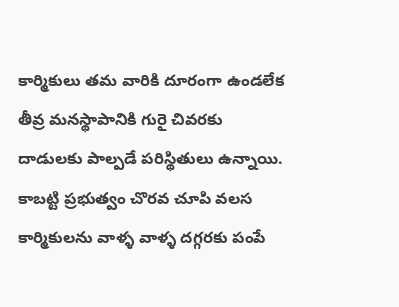కార్మికులు తమ వారికి దూరంగా ఉండలేక తీవ్ర మనస్థాపానికి గురై చివరకు దాడులకు పాల్పడే పరిస్థితులు ఉన్నాయి. కాబట్టి ప్రభుత్వం చొరవ చూపి వలస కార్మికులను వాళ్ళ వాళ్ళ దగ్గరకు పంపే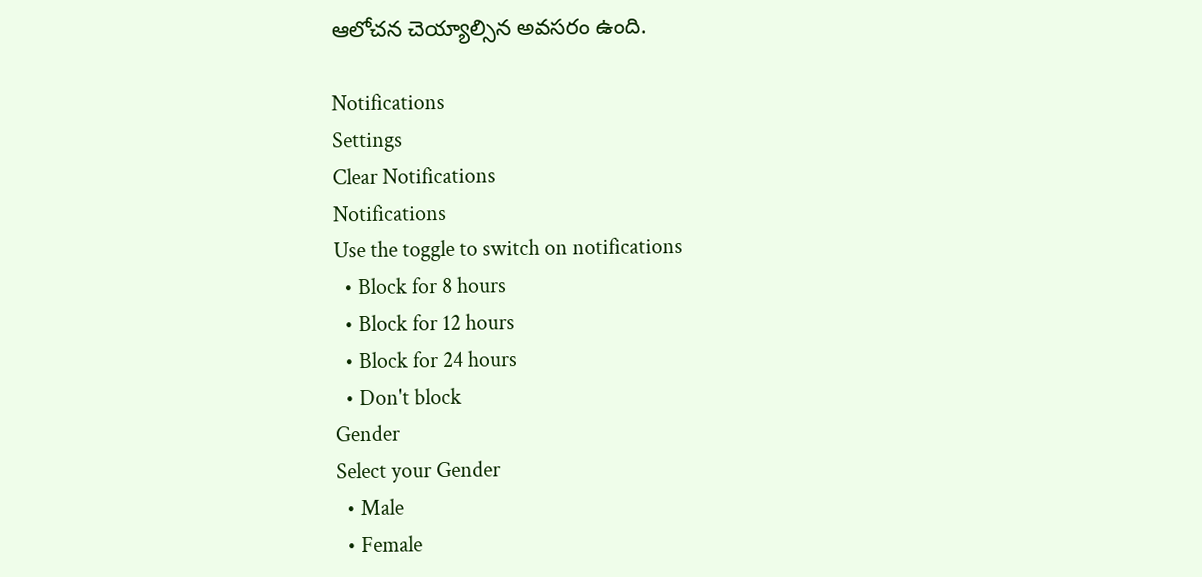ఆలోచన చెయ్యాల్సిన అవసరం ఉంది.

Notifications
Settings
Clear Notifications
Notifications
Use the toggle to switch on notifications
  • Block for 8 hours
  • Block for 12 hours
  • Block for 24 hours
  • Don't block
Gender
Select your Gender
  • Male
  • Female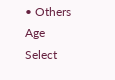• Others
Age
Select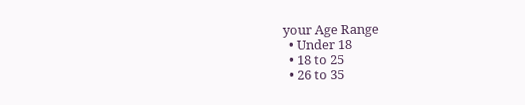your Age Range
  • Under 18
  • 18 to 25
  • 26 to 35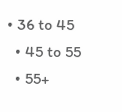• 36 to 45
  • 45 to 55
  • 55+